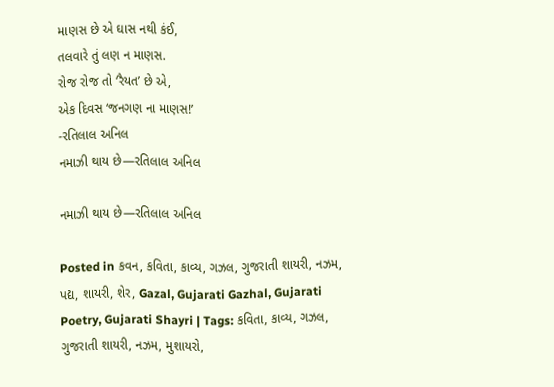માણસ છે એ ઘાસ નથી કંઈ,
તલવારે તું લણ ન માણસ.
રોજ રોજ તો ‘રૈયત’ છે એ,
એક દિવસ ‘જનગણ ના માણસ!’
-રતિલાલ અનિલ
નમાઝી થાય છે—રતિલાલ અનિલ

નમાઝી થાય છે—રતિલાલ અનિલ

Posted in કવન, કવિતા, કાવ્ય, ગઝલ, ગુજરાતી શાયરી, નઝમ, પદ્ય, શાયરી, શેર, Gazal, Gujarati Gazhal, Gujarati Poetry, Gujarati Shayri | Tags: કવિતા, કાવ્ય, ગઝલ, ગુજરાતી શાયરી, નઝમ, મુશાયરો,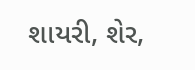શાયરી, શેર,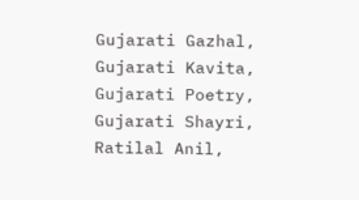Gujarati Gazhal, Gujarati Kavita, Gujarati Poetry, Gujarati Shayri, Ratilal Anil,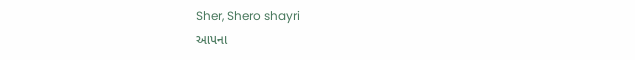Sher, Shero shayri
આપના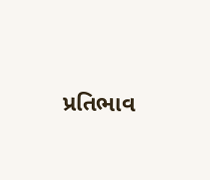પ્રતિભાવ